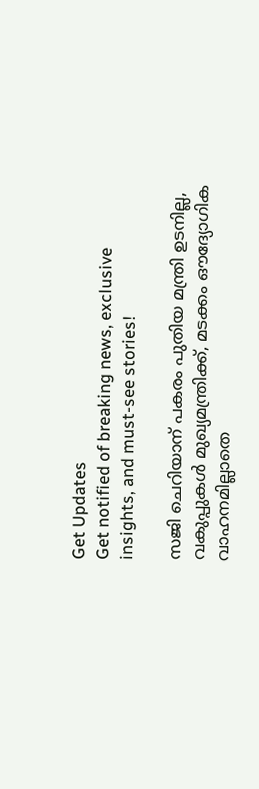Get Updates
Get notified of breaking news, exclusive insights, and must-see stories!

സജി ചെറിയാന് പകരം പുതിയ മന്ത്രി ഉടനില്ല, വകുപ്പുകള്‍ മുഖ്യമന്ത്രിക്ക്, മടക്കം ഔദ്യോഗിക വാഹനമില്ലാതെ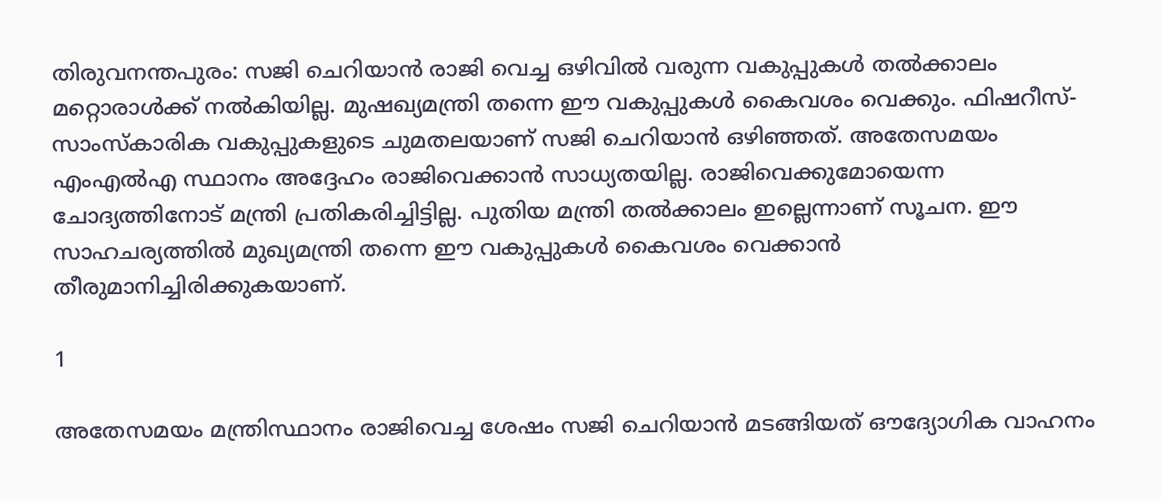തിരുവനന്തപുരം: സജി ചെറിയാന്‍ രാജി വെച്ച ഒഴിവില്‍ വരുന്ന വകുപ്പുകള്‍ തല്‍ക്കാലം മറ്റൊരാള്‍ക്ക് നല്‍കിയില്ല. മുഷഖ്യമന്ത്രി തന്നെ ഈ വകുപ്പുകള്‍ കൈവശം വെക്കും. ഫിഷറീസ്-സാംസ്‌കാരിക വകുപ്പുകളുടെ ചുമതലയാണ് സജി ചെറിയാന്‍ ഒഴിഞ്ഞത്. അതേസമയം എംഎല്‍എ സ്ഥാനം അദ്ദേഹം രാജിവെക്കാന്‍ സാധ്യതയില്ല. രാജിവെക്കുമോയെന്ന ചോദ്യത്തിനോട് മന്ത്രി പ്രതികരിച്ചിട്ടില്ല. പുതിയ മന്ത്രി തല്‍ക്കാലം ഇല്ലെന്നാണ് സൂചന. ഈ സാഹചര്യത്തില്‍ മുഖ്യമന്ത്രി തന്നെ ഈ വകുപ്പുകള്‍ കൈവശം വെക്കാന്‍ തീരുമാനിച്ചിരിക്കുകയാണ്.

1

അതേസമയം മന്ത്രിസ്ഥാനം രാജിവെച്ച ശേഷം സജി ചെറിയാന്‍ മടങ്ങിയത് ഔദ്യോഗിക വാഹനം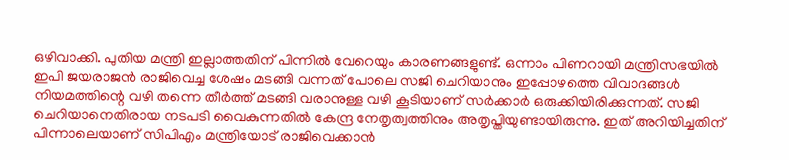ഒഴിവാക്കി. പുതിയ മന്ത്രി ഇല്ലാത്തതിന് പിന്നില്‍ വേറെയും കാരണങ്ങളുണ്ട്. ഒന്നാം പിണറായി മന്ത്രിസഭയില്‍ ഇപി ജയരാജന്‍ രാജിവെച്ച ശേഷം മടങ്ങി വന്നത് പോലെ സജി ചെറിയാനും ഇപ്പോഴത്തെ വിവാദങ്ങള്‍ നിയമത്തിന്റെ വഴി തന്നെ തീര്‍ത്ത് മടങ്ങി വരാനുള്ള വഴി കൂടിയാണ് സര്‍ക്കാര്‍ ഒരുക്കിയിരിക്കുന്നത്. സജി ചെറിയാനെതിരായ നടപടി വൈകുന്നതില്‍ കേന്ദ്ര നേതൃത്വത്തിനും അതൃപ്തിയുണ്ടായിരുന്നു. ഇത് അറിയിച്ചതിന് പിന്നാലെയാണ് സിപിഎം മന്ത്രിയോട് രാജിവെക്കാന്‍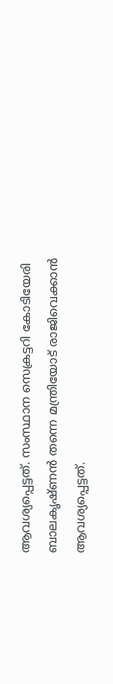ആവശ്യപ്പെട്ടത്. സംസ്ഥാന സെക്രട്ടറി കോടിയേരി ബാലകൃഷ്ണന്‍ തന്നെ മന്ത്രിയോട് രാജിവെക്കാന്‍ ആവശ്യപ്പെട്ടത്.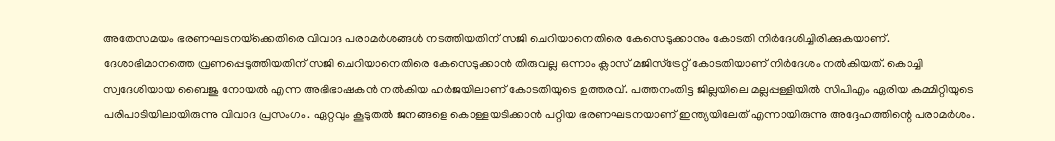അതേസമയം ഭരണഘടനയ്‌ക്കെതിരെ വിവാദ പരാമര്‍ശങ്ങള്‍ നടത്തിയതിന് സജി ചെറിയാനെതിരെ കേസെടുക്കാനും കോടതി നിര്‍ദേശിച്ചിരിക്കുകയാണ്. ദേശാഭിമാനത്തെ വ്രണപ്പെടുത്തിയതിന് സജി ചെറിയാനെതിരെ കേസെടുക്കാന്‍ തിരുവല്ല ഒന്നാം ക്ലാസ് മജിസ്‌ട്രേറ്റ് കോടതിയാണ് നിര്‍ദേശം നല്‍കിയത്. കൊച്ചി സ്വദേശിയായ ബൈജു നോയല്‍ എന്ന അഭിഭാഷകന്‍ നല്‍കിയ ഹര്‍ജയിലാണ് കോടതിയുടെ ഉത്തരവ്. പത്തനംതിട്ട ജില്ലയിലെ മല്ലപ്പള്ളിയില്‍ സിപിഎം ഏരിയ കമ്മിറ്റിയുടെ പരിപാടിയിലായിരുന്നു വിവാദ പ്രസംഗം. ഏറ്റവും കൂടുതല്‍ ജനങ്ങളെ കൊള്ളയടിക്കാന്‍ പറ്റിയ ഭരണഘടനയാണ് ഇന്ത്യയിലേത് എന്നായിരുന്നു അദ്ദേഹത്തിന്റെ പരാമര്‍ശം.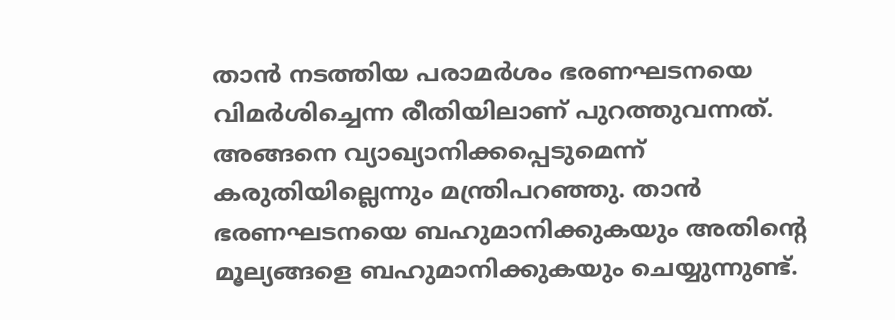താന്‍ നടത്തിയ പരാമര്‍ശം ഭരണഘടനയെ വിമര്‍ശിച്ചെന്ന രീതിയിലാണ് പുറത്തുവന്നത്. അങ്ങനെ വ്യാഖ്യാനിക്കപ്പെടുമെന്ന് കരുതിയില്ലെന്നും മന്ത്രിപറഞ്ഞു. താന്‍ ഭരണഘടനയെ ബഹുമാനിക്കുകയും അതിന്റെ മൂല്യങ്ങളെ ബഹുമാനിക്കുകയും ചെയ്യുന്നുണ്ട്.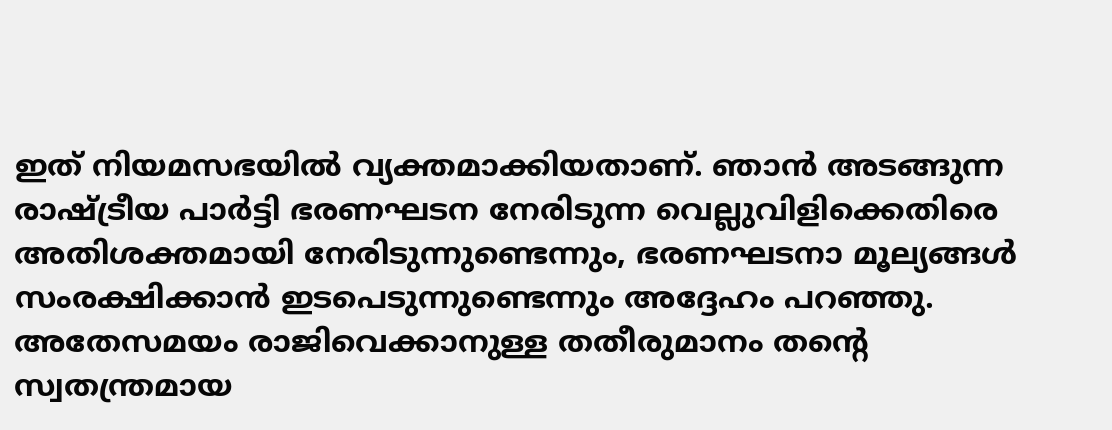ഇത് നിയമസഭയില്‍ വ്യക്തമാക്കിയതാണ്. ഞാന്‍ അടങ്ങുന്ന രാഷ്ട്രീയ പാര്‍ട്ടി ഭരണഘടന നേരിടുന്ന വെല്ലുവിളിക്കെതിരെ അതിശക്തമായി നേരിടുന്നുണ്ടെന്നും, ഭരണഘടനാ മൂല്യങ്ങള്‍ സംരക്ഷിക്കാന്‍ ഇടപെടുന്നുണ്ടെന്നും അദ്ദേഹം പറഞ്ഞു. അതേസമയം രാജിവെക്കാനുള്ള തതീരുമാനം തന്റെ സ്വതന്ത്രമായ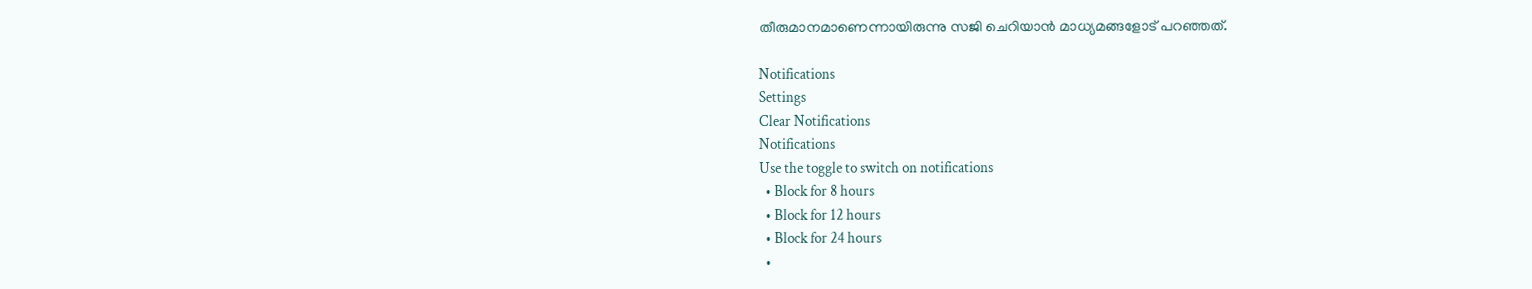തീരുമാനമാണെന്നായിരുന്നു സജി ചെറിയാന്‍ മാധ്യമങ്ങളോട് പറഞ്ഞത്.

Notifications
Settings
Clear Notifications
Notifications
Use the toggle to switch on notifications
  • Block for 8 hours
  • Block for 12 hours
  • Block for 24 hours
  •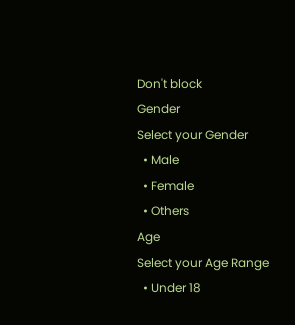Don't block
Gender
Select your Gender
  • Male
  • Female
  • Others
Age
Select your Age Range
  • Under 18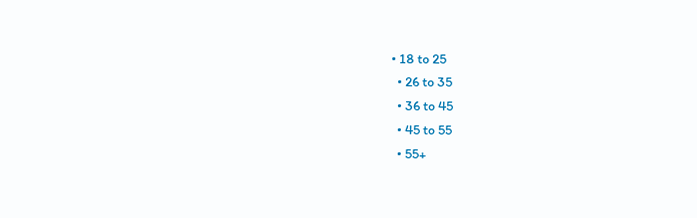• 18 to 25
  • 26 to 35
  • 36 to 45
  • 45 to 55
  • 55+